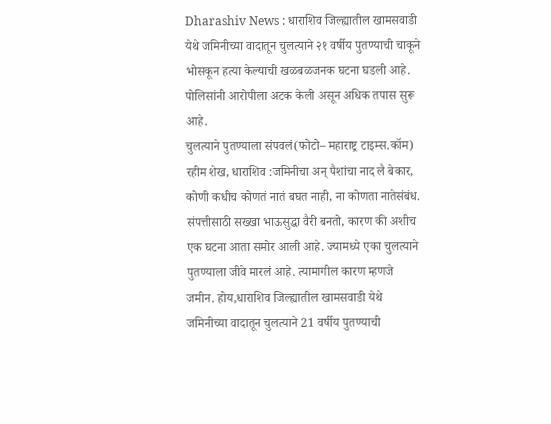Dharashiv News : धाराशिव जिल्ह्यातील खामसवाडी येथे जमिनीच्या वादातून चुलत्याने २१ वर्षीय पुतण्याची चाकूने भोसकून हत्या केल्याची खळबळजनक घटना घडली आहे. पोलिसांनी आरोपीला अटक केली असून अधिक तपास सुरू आहे.
चुलत्याने पुतण्याला संपवलं(फोटो– महाराष्ट्र टाइम्स.कॉम)
रहीम शेख, धाराशिव :जमिनीचा अन् पैशांचा नाद लै बेकार, कोणी कधीच कोणतं नातं बघत नाही, ना कोणता नातेसंबंध. संपत्तीसाठी सख्खा भाऊसुद्धा वैरी बनतो, कारण की अशीच एक घटना आता समोर आली आहे. ज्यामध्ये एका चुलत्याने पुतण्याला जीवे मारलं आहे. त्यामागील कारण म्हणजे जमीन. होय,धाराशिव जिल्ह्यातील खामसवाडी येथे जमिनीच्या वादातून चुलत्याने 21 वर्षीय पुतण्याची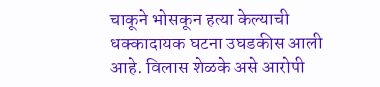चाकूने भोसकून हत्या केल्याची धक्कादायक घटना उघडकीस आली आहे. विलास शेळके असे आरोपी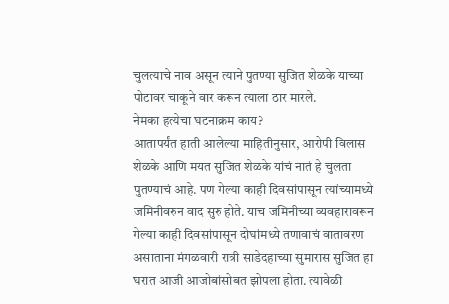चुलत्याचे नाव असून त्याने पुतण्या सुजित शेळके याच्या पोटावर चाकूने वार करून त्याला ठार मारले.
नेमका हत्येचा घटनाक्रम काय?
आतापर्यंत हाती आलेल्या माहितीनुसार, आरोपी विलास शेळके आणि मयत सुजित शेळके यांचं नातं हे चुलता पुतण्याचं आहे. पण गेल्या काही दिवसांपासून त्यांच्यामध्ये जमिनीवरुन वाद सुरु होते. याच जमिनीच्या व्यवहारावरून गेल्या काही दिवसांपासून दोघांमध्ये तणावाचं वातावरण असाताना मंगळवारी रात्री साडेदहाच्या सुमारास सुजित हा घरात आजी आजोबांसोबत झोपला होता. त्यावेळी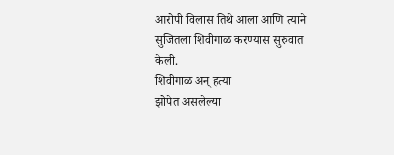आरोपी विलास तिथे आला आणि त्याने सुजितला शिवीगाळ करण्यास सुरुवात केली.
शिवीगाळ अन् हत्या
झोपेत असलेल्या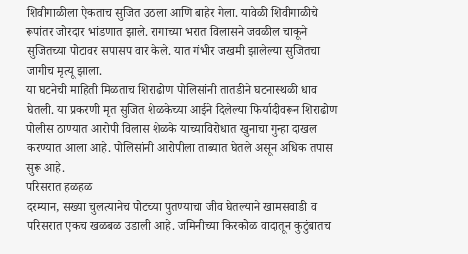शिवीगाळीला ऐकताच सुजित उठला आणि बाहेर गेला. यावेळी शिवीगाळीचे रूपांतर जोरदार भांडणात झाले. रागाच्या भरात विलासने जवळील चाकूने सुजितच्या पोटावर सपासप वार केले. यात गंभीर जखमी झालेल्या सुजितचा जागीच मृत्यू झाला.
या घटनेची माहिती मिळताच शिराढोण पोलिसांनी तातडीने घटनास्थळी धाव घेतली. या प्रकरणी मृत सुजित शेळकेच्या आईने दिलेल्या फिर्यादीवरून शिराढोण पोलीस ठाण्यात आरोपी विलास शेळके याच्याविरोधात खुनाचा गुन्हा दाखल करण्यात आला आहे. पोलिसांनी आरोपीला ताब्यात घेतले असून अधिक तपास सुरू आहे.
परिसरात हळहळ
दरम्यान, सख्या चुलत्यानेच पोटच्या पुतण्याचा जीव घेतल्याने खामसवाडी व परिसरात एकच खळबळ उडाली आहे. जमिनीच्या किरकोळ वादातून कुटुंबातच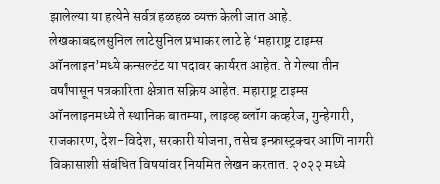झालेल्या या हत्येने सर्वत्र हळहळ व्यक्त केली जात आहे.
लेखकाबद्दलसुनिल लाटेसुनिल प्रभाकर लाटे हे ‘महाराष्ट्र टाइम्स ऑनलाइन’मध्ये कन्सल्टंट या पदावर कार्यरत आहेत. ते गेल्या तीन वर्षांपासून पत्रकारिता क्षेत्रात सक्रिय आहेत. महाराष्ट्र टाइम्स ऑनलाइनमध्ये ते स्थानिक बातम्या, लाइव्ह ब्लॉग कव्हरेज, गुन्हेगारी, राजकारण, देश-विदेश, सरकारी योजना, तसेच इन्फ्रास्ट्रक्चर आणि नागरी विकासाशी संबंधित विषयांवर नियमित लेखन करतात. २०२२ मध्ये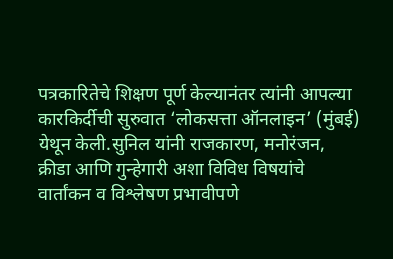पत्रकारितेचे शिक्षण पूर्ण केल्यानंतर त्यांनी आपल्या कारकिर्दीची सुरुवात ‘लोकसत्ता ऑनलाइन’ (मुंबई) येथून केली.सुनिल यांनी राजकारण, मनोरंजन, क्रीडा आणि गुन्हेगारी अशा विविध विषयांचे वार्तांकन व विश्लेषण प्रभावीपणे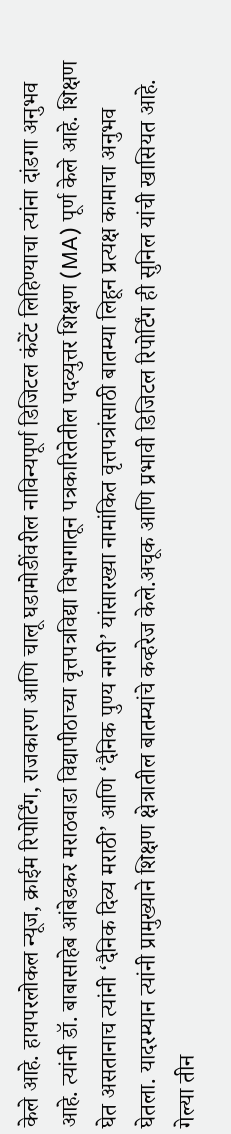केले आहे. हायपरलोकल न्यूज, क्राईम रिपोर्टिंग, राजकारण आणि चालू घडामोडींवरील नाविन्यपूर्ण डिजिटल कंटेंट लिहिण्याचा त्यांना दांडगा अनुभव आहे. त्यांनी डॉ. बाबासाहेब आंबेडकर मराठवाडा विद्यापीठाच्या वृत्तपत्रविद्या विभागातून पत्रकारितेतील पदव्युत्तर शिक्षण (MA) पूर्ण केले आहे. शिक्षण घेत असतानाच त्यांनी ‘दैनिक दिव्य मराठी’ आणि ‘दैनिक पुण्य नगरी’ यांसारख्या नामांकित वृत्तपत्रांसाठी बातम्या लिहून प्रत्यक्ष कामाचा अनुभव घेतला. यादरम्यान त्यांनी प्रामुख्याने शिक्षण क्षेत्रातील बातम्यांचे कव्हरेज केले.अचूक आणि प्रभावी डिजिटल रिपोर्टिंग ही सुनिल यांची खासियत आहे. गेल्या तीन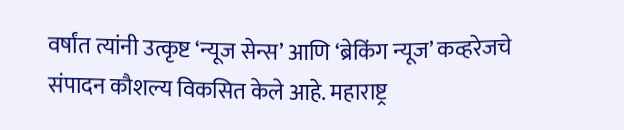वर्षांत त्यांनी उत्कृष्ट ‘न्यूज सेन्स’ आणि ‘ब्रेकिंग न्यूज’ कव्हरेजचे संपादन कौशल्य विकसित केले आहे. महाराष्ट्र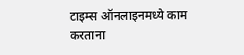टाइम्स ऑनलाइनमध्ये काम करताना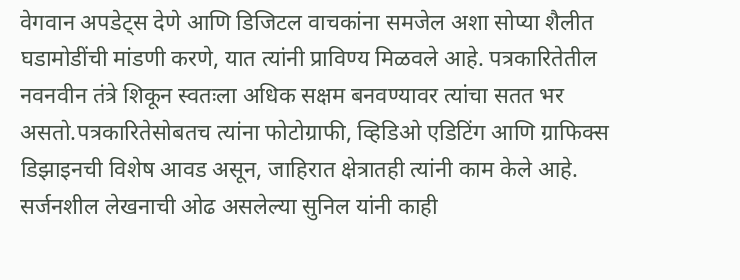वेगवान अपडेट्स देणे आणि डिजिटल वाचकांना समजेल अशा सोप्या शैलीत घडामोडींची मांडणी करणे, यात त्यांनी प्राविण्य मिळवले आहे. पत्रकारितेतील नवनवीन तंत्रे शिकून स्वतःला अधिक सक्षम बनवण्यावर त्यांचा सतत भर असतो.पत्रकारितेसोबतच त्यांना फोटोग्राफी, व्हिडिओ एडिटिंग आणि ग्राफिक्स डिझाइनची विशेष आवड असून, जाहिरात क्षेत्रातही त्यांनी काम केले आहे. सर्जनशील लेखनाची ओढ असलेल्या सुनिल यांनी काही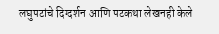लघुपटांचे दिग्दर्शन आणि पटकथा लेखनही केले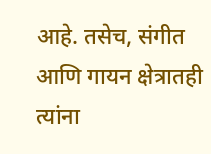आहे. तसेच, संगीत आणि गायन क्षेत्रातही त्यांना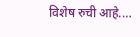विशेष रुची आहे.…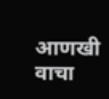आणखी वाचा